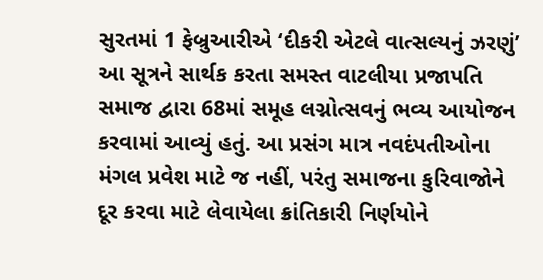સુરતમાં 1 ફેબ્રુઆરીએ ‘દીકરી એટલે વાત્સલ્યનું ઝરણું’ આ સૂત્રને સાર્થક કરતા સમસ્ત વાટલીયા પ્રજાપતિ સમાજ દ્વારા 68માં સમૂહ લગ્નોત્સવનું ભવ્ય આયોજન કરવામાં આવ્યું હતું. આ પ્રસંગ માત્ર નવદંપતીઓના મંગલ પ્રવેશ માટે જ નહીં, પરંતુ સમાજના કુરિવાજોને દૂર કરવા માટે લેવાયેલા ક્રાંતિકારી નિર્ણયોને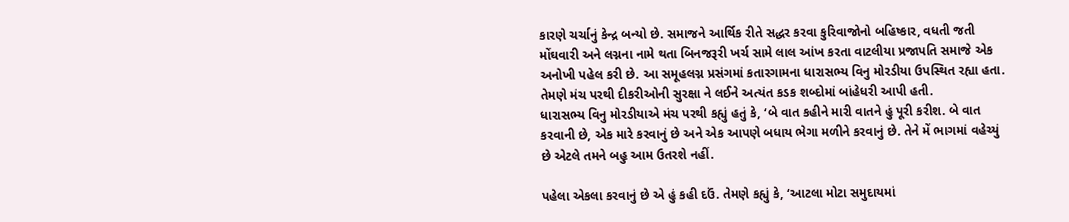કારણે ચર્ચાનું કેન્દ્ર બન્યો છે. સમાજને આર્થિક રીતે સદ્ધર કરવા કુરિવાજોનો બહિષ્કાર, વધતી જતી મોંઘવારી અને લગ્નના નામે થતા બિનજરૂરી ખર્ચ સામે લાલ આંખ કરતા વાટલીયા પ્રજાપતિ સમાજે એક અનોખી પહેલ કરી છે. આ સમૂહલગ્ન પ્રસંગમાં કતારગામના ધારાસભ્ય વિનુ મોરડીયા ઉપસ્થિત રહ્યા હતા. તેમણે મંચ પરથી દીકરીઓની સુરક્ષા ને લઈને અત્યંત કડક શબ્દોમાં બાંહેધરી આપી હતી.
ધારાસભ્ય વિનુ મોરડીયાએ મંચ પરથી કહ્યું હતું કે, ‘બે વાત કહીને મારી વાતને હું પૂરી કરીશ. બે વાત કરવાની છે, એક મારે કરવાનું છે અને એક આપણે બધાય ભેગા મળીને કરવાનું છે. તેને મેં ભાગમાં વહેચ્યું છે એટલે તમને બહુ આમ ઉતરશે નહીં.

પહેલા એકલા કરવાનું છે એ હું કહી દઉં. તેમણે કહ્યું કે, ‘આટલા મોટા સમુદાયમાં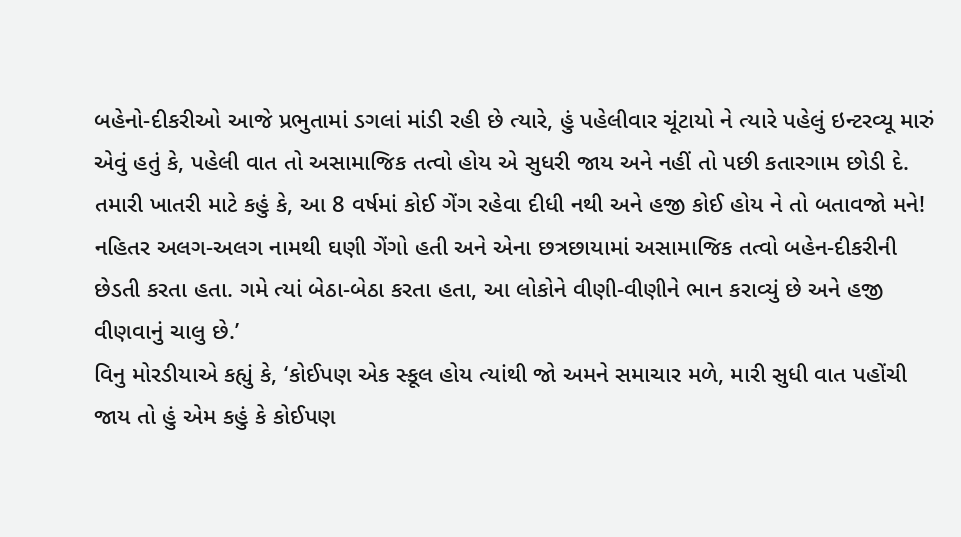બહેનો-દીકરીઓ આજે પ્રભુતામાં ડગલાં માંડી રહી છે ત્યારે, હું પહેલીવાર ચૂંટાયો ને ત્યારે પહેલું ઇન્ટરવ્યૂ મારું એવું હતું કે, પહેલી વાત તો અસામાજિક તત્વો હોય એ સુધરી જાય અને નહીં તો પછી કતારગામ છોડી દે. તમારી ખાતરી માટે કહું કે, આ 8 વર્ષમાં કોઈ ગેંગ રહેવા દીધી નથી અને હજી કોઈ હોય ને તો બતાવજો મને! નહિતર અલગ-અલગ નામથી ઘણી ગેંગો હતી અને એના છત્રછાયામાં અસામાજિક તત્વો બહેન-દીકરીની છેડતી કરતા હતા. ગમે ત્યાં બેઠા-બેઠા કરતા હતા, આ લોકોને વીણી-વીણીને ભાન કરાવ્યું છે અને હજી વીણવાનું ચાલુ છે.’
વિનુ મોરડીયાએ કહ્યું કે, ‘કોઈપણ એક સ્કૂલ હોય ત્યાંથી જો અમને સમાચાર મળે, મારી સુધી વાત પહોંચી જાય તો હું એમ કહું કે કોઈપણ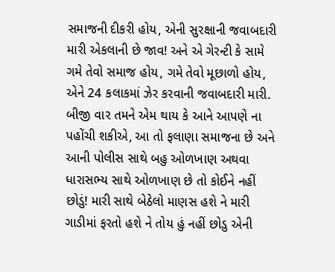સમાજની દીકરી હોય, એની સુરક્ષાની જવાબદારી મારી એકલાની છે જાવ! અને એ ગેરન્ટી કે સામે ગમે તેવો સમાજ હોય, ગમે તેવો મૂછાળો હોય, એને 24 કલાકમાં ઝેર કરવાની જવાબદારી મારી. બીજી વાર તમને એમ થાય કે આને આપણે ના પહોંચી શકીએ, આ તો ફલાણા સમાજના છે અને આની પોલીસ સાથે બહુ ઓળખાણ અથવા ધારાસભ્ય સાથે ઓળખાણ છે તો કોઈને નહીં છોડું! મારી સાથે બેઠેલો માણસ હશે ને મારી ગાડીમાં ફરતો હશે ને તોય હું નહીં છોડુ એની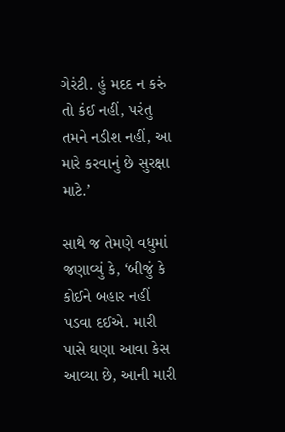ગેરંટી. હું મદદ ન કરું તો કંઈ નહીં, પરંતુ તમને નડીશ નહીં, આ મારે કરવાનું છે સુરક્ષા માટે.’

સાથે જ તેમણે વધુમાં જણાવ્યું કે, ‘બીજું કે કોઈને બહાર નહીં પડવા દઈએ. મારી પાસે ઘણા આવા કેસ આવ્યા છે, આની મારી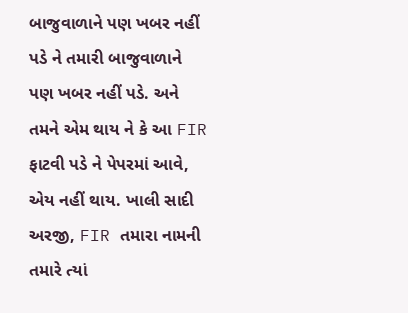બાજુવાળાને પણ ખબર નહીં પડે ને તમારી બાજુવાળાને પણ ખબર નહીં પડે. અને તમને એમ થાય ને કે આ FIR ફાટવી પડે ને પેપરમાં આવે, એય નહીં થાય. ખાલી સાદી અરજી, FIR તમારા નામની તમારે ત્યાં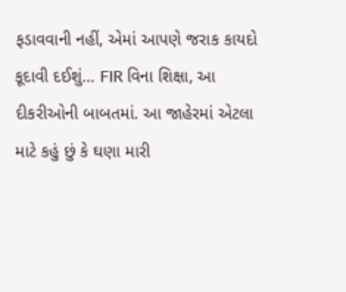ફડાવવાની નહીં, એમાં આપણે જરાક કાયદો કૂદાવી દઈશું… FIR વિના શિક્ષા, આ દીકરીઓની બાબતમાં. આ જાહેરમાં એટલા માટે કહું છું કે ઘણા મારી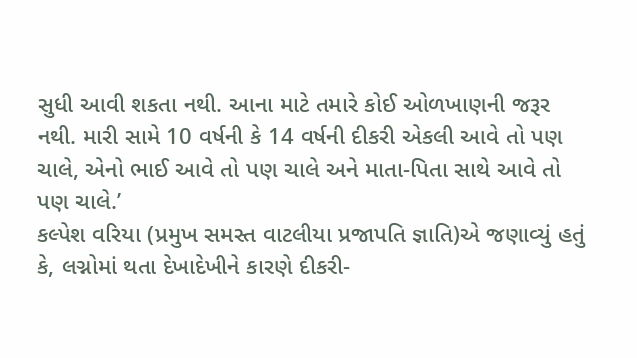સુધી આવી શકતા નથી. આના માટે તમારે કોઈ ઓળખાણની જરૂર નથી. મારી સામે 10 વર્ષની કે 14 વર્ષની દીકરી એકલી આવે તો પણ ચાલે, એનો ભાઈ આવે તો પણ ચાલે અને માતા-પિતા સાથે આવે તો પણ ચાલે.’
કલ્પેશ વરિયા (પ્રમુખ સમસ્ત વાટલીયા પ્રજાપતિ જ્ઞાતિ)એ જણાવ્યું હતું કે, લગ્નોમાં થતા દેખાદેખીને કારણે દીકરી-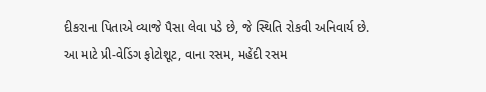દીકરાના પિતાએ વ્યાજે પૈસા લેવા પડે છે, જે સ્થિતિ રોકવી અનિવાર્ય છે. આ માટે પ્રી-વેડિંગ ફોટોશૂટ, વાના રસમ, મહેંદી રસમ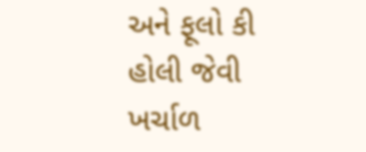અને ફૂલો કી હોલી જેવી ખર્ચાળ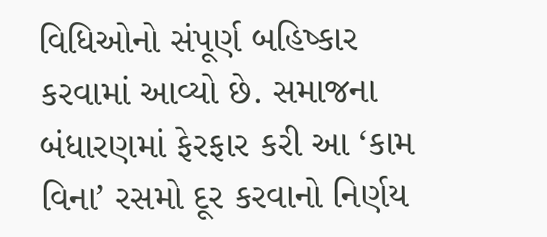વિધિઓનો સંપૂર્ણ બહિષ્કાર કરવામાં આવ્યો છે. સમાજના બંધારણમાં ફેરફાર કરી આ ‘કામ વિના’ રસમો દૂર કરવાનો નિર્ણય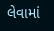લેવામાં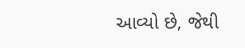આવ્યો છે, જેથી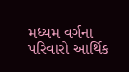મધ્યમ વર્ગના પરિવારો આર્થિક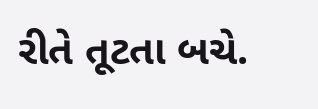રીતે તૂટતા બચે.